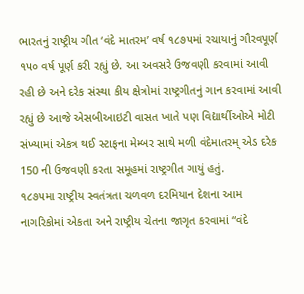ભારતનું રાષ્ટ્રીય ગીત ‘વંદે માતરમ’ વર્ષ ૧૮૭૫માં રચાયાનું ગૌરવપૂર્ણ ૧૫૦ વર્ષ પૂર્ણ કરી રહ્યું છે. આ અવસરે ઉજવણી કરવામાં આવી રહી છે અને દરેક સંસ્થા કીય ક્ષેત્રોમાં રાષ્ટ્રગીતનું ગાન કરવામાં આવી રહ્યું છે આજે એસબીઆઇટી વાસત ખાતે પણ વિદ્યાર્થીઓએ મોટી સંખ્યામાં એકત્ર થઈ સ્ટાફના મેમ્બર સાથે મળી વંદેમાતરમ્ એડ દરેક 150 ની ઉજવણી કરતા સમૂહમાં રાષ્ટ્રગીત ગાયું હતું.
૧૮૭૫મા રાષ્ટ્રીય સ્વતંત્રતા ચળવળ દરમિયાન દેશના આમ નાગરિકોમાં એકતા અને રાષ્ટ્રીય ચેતના જાગૃત કરવામાં “વંદે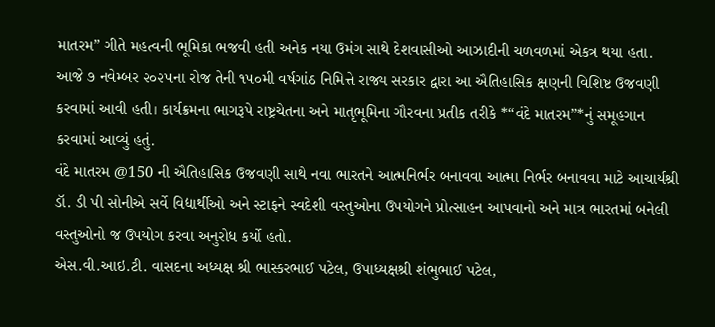માતરમ” ગીતે મહત્વની ભૂમિકા ભજવી હતી અનેક નયા ઉમંગ સાથે દેશવાસીઓ આઝાદીની ચળવળમાં એકત્ર થયા હતા.
આજે ૭ નવેમ્બર ૨૦૨૫ના રોજ તેની ૧૫૦મી વર્ષગાંઠ નિમિત્તે રાજ્ય સરકાર દ્વારા આ ઐતિહાસિક ક્ષણની વિશિષ્ટ ઉજવણી કરવામાં આવી હતી। કાર્યક્રમના ભાગરૂપે રાષ્ટ્રચેતના અને માતૃભૂમિના ગૌરવના પ્રતીક તરીકે *“વંદે માતરમ”*નું સમૂહગાન કરવામાં આવ્યું હતું.
વંદે માતરમ @150 ની ઐતિહાસિક ઉજવણી સાથે નવા ભારતને આત્મનિર્ભર બનાવવા આત્મા નિર્ભર બનાવવા માટે આચાર્યશ્રી ડૉ. ડી પી સોનીએ સર્વે વિદ્યાર્થીઓ અને સ્ટાફને સ્વદેશી વસ્તુઓના ઉપયોગને પ્રોત્સાહન આપવાનો અને માત્ર ભારતમાં બનેલી વસ્તુઓનો જ ઉપયોગ કરવા અનુરોધ કર્યો હતો.
એસ.વી.આઇ.ટી. વાસદના અધ્યક્ષ શ્રી ભાસ્કરભાઈ પટેલ, ઉપાધ્યક્ષશ્રી શંભુભાઈ પટેલ,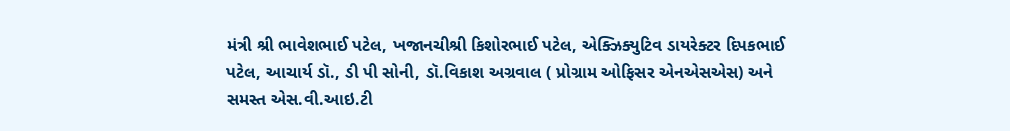મંત્રી શ્રી ભાવેશભાઈ પટેલ, ખજાનચીશ્રી કિશોરભાઈ પટેલ, એક્ઝિક્યુટિવ ડાયરેક્ટર દિપકભાઈ પટેલ, આચાર્ય ડૉ., ડી પી સોની, ડૉ.વિકાશ અગ્રવાલ ( પ્રોગ્રામ ઓફિસર એનએસએસ) અને સમસ્ત એસ.વી.આઇ.ટી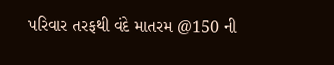પરિવાર તરફથી વંદે માતરમ @150 ની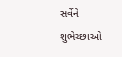સર્વેને શુભેચ્છાઓ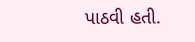પાઠવી હતી.